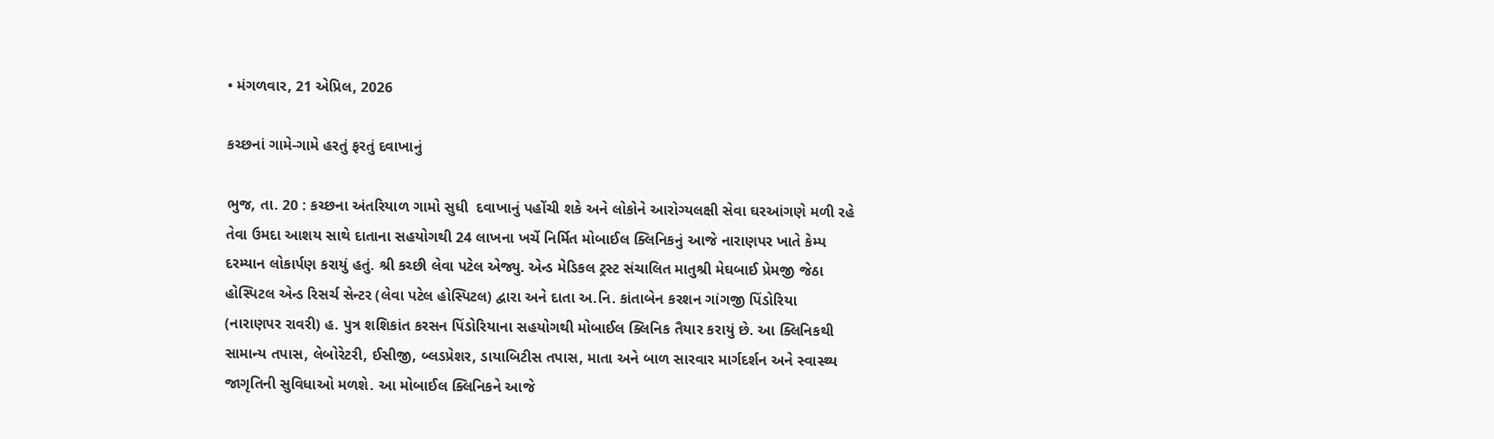• મંગળવાર, 21 એપ્રિલ, 2026

કચ્છનાં ગામે-ગામે હરતું ફરતું દવાખાનું

ભુજ, તા. 20 : કચ્છના અંતરિયાળ ગામો સુધી  દવાખાનું પહોંચી શકે અને લોકોને આરોગ્યલક્ષી સેવા ઘરઆંગણે મળી રહે તેવા ઉમદા આશય સાથે દાતાના સહયોગથી 24 લાખના ખર્ચે નિર્મિત મોબાઈલ ક્લિનિકનું આજે નારાણપર ખાતે કેમ્પ દરમ્યાન લોકાર્પણ કરાયું હતું. શ્રી કચ્છી લેવા પટેલ એજ્યુ. એન્ડ મેડિકલ ટ્રસ્ટ સંચાલિત માતુશ્રી મેઘબાઈ પ્રેમજી જેઠા હોસ્પિટલ એન્ડ રિસર્ચ સેન્ટર (લેવા પટેલ હોસ્પિટલ) દ્વારા અને દાતા અ.નિ. કાંતાબેન કરશન ગાંગજી પિંડોરિયા (નારાણપર રાવરી) હ. પુત્ર શશિકાંત કરસન પિંડોરિયાના સહયોગથી મોબાઈલ ક્લિનિક તૈયાર કરાયું છે. આ ક્લિનિકથી સામાન્ય તપાસ, લેબોરેટરી, ઈસીજી, બ્લડપ્રેશર, ડાયાબિટીસ તપાસ, માતા અને બાળ સારવાર માર્ગદર્શન અને સ્વાસ્થ્ય જાગૃતિની સુવિધાઓ મળશે. આ મોબાઈલ ક્લિનિકને આજે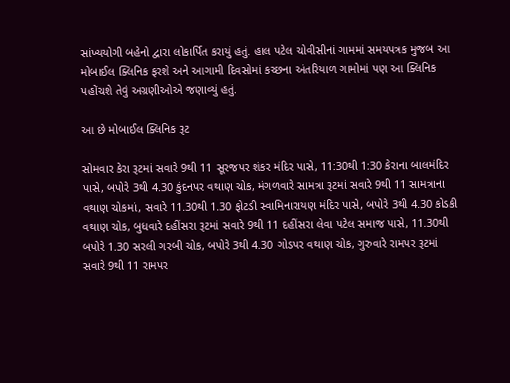સાંખ્યયોગી બહેનો દ્વારા લોકાર્પિત કરાયું હતું. હાલ પટેલ ચોવીસીનાં ગામમાં સમયપત્રક મુજબ આ મોબાઈલ ક્લિનિક ફરશે અને આગામી દિવસોમાં કચ્છના અંતરિયાળ ગામોમાં પણ આ ક્લિનિક પહોંચશે તેવું અગ્રણીઓએ જણાવ્યું હતું.

આ છે મોબાઈલ ક્લિનિક રૂટ

સોમવાર કેરા રૂટમાં સવારે 9થી 11 સૂરજપર શંકર મંદિર પાસે, 11:30થી 1:30 કેરાના બાલમંદિર પાસે, બપોરે 3થી 4.30 કુંદનપર વથાણ ચોક, મંગળવારે સામત્રા રૂટમાં સવારે 9થી 11 સામત્રાના વથાણ ચોકમાં, સવારે 11.30થી 1.30 ફોટડી સ્વામિનારાયણ મંદિર પાસે, બપોરે 3થી 4.30 કોડકી વથાણ ચોક, બુધવારે દહીંસરા રૂટમાં સવારે 9થી 11 દહીંસરા લેવા પટેલ સમાજ પાસે, 11.30થી બપોરે 1.30 સરલી ગરબી ચોક, બપોરે 3થી 4.30 ગોડપર વથાણ ચોક, ગુરુવારે રામપર રૂટમાં સવારે 9થી 11 રામપર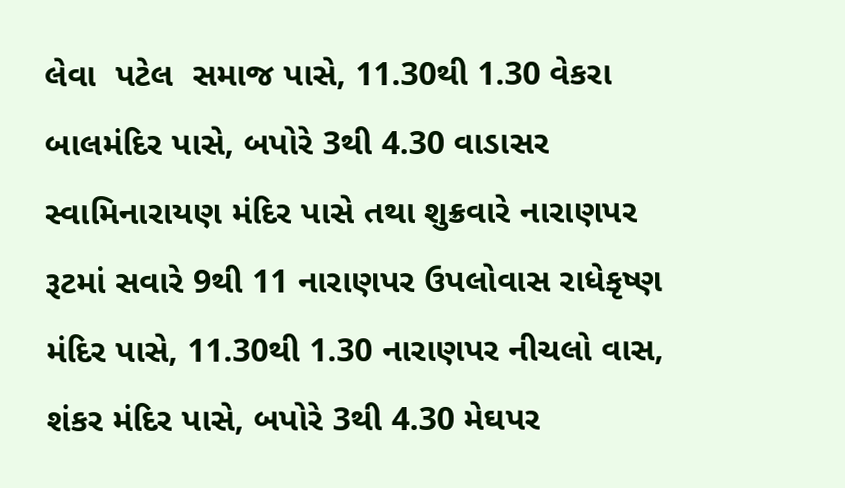લેવા  પટેલ  સમાજ પાસે, 11.30થી 1.30 વેકરા બાલમંદિર પાસે, બપોરે 3થી 4.30 વાડાસર સ્વામિનારાયણ મંદિર પાસે તથા શુક્રવારે નારાણપર રૂટમાં સવારે 9થી 11 નારાણપર ઉપલોવાસ રાધેકૃષ્ણ મંદિર પાસે, 11.30થી 1.30 નારાણપર નીચલો વાસ, શંકર મંદિર પાસે, બપોરે 3થી 4.30 મેઘપર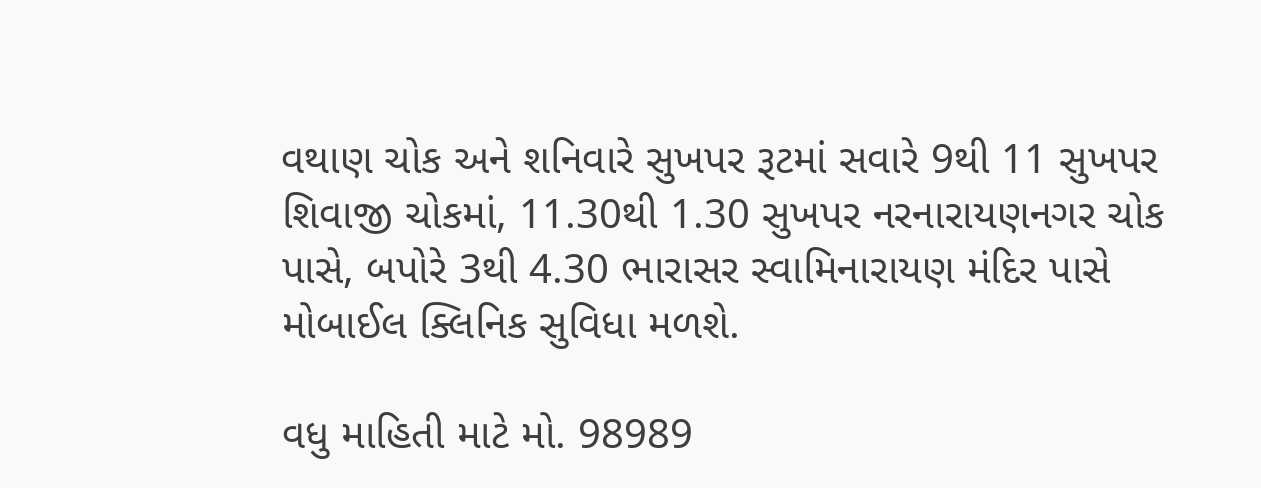વથાણ ચોક અને શનિવારે સુખપર રૂટમાં સવારે 9થી 11 સુખપર શિવાજી ચોકમાં, 11.30થી 1.30 સુખપર નરનારાયણનગર ચોક પાસે, બપોરે 3થી 4.30 ભારાસર સ્વામિનારાયણ મંદિર પાસે મોબાઈલ ક્લિનિક સુવિધા મળશે.

વધુ માહિતી માટે મો. 98989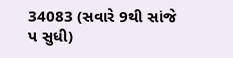34083 (સવારે 9થી સાંજે પ સુધી)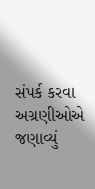સંપર્ક કરવા અગ્રણીઓએ જણાવ્યું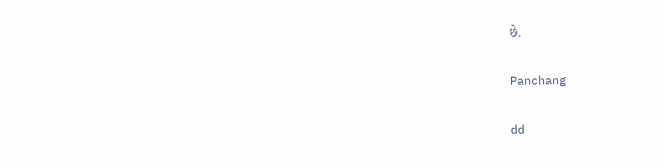છે.

Panchang

dd